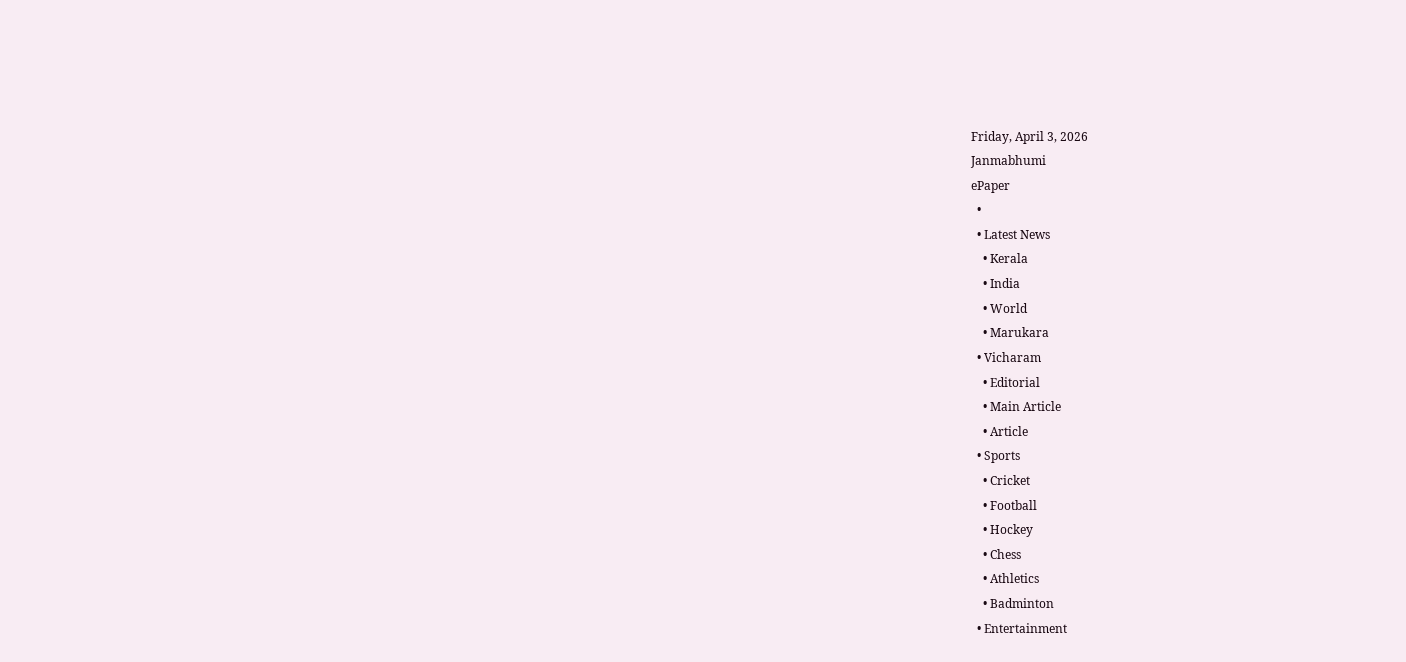Friday, April 3, 2026
Janmabhumi
ePaper
  •
  • Latest News
    • Kerala
    • India
    • World
    • Marukara
  • Vicharam
    • Editorial
    • Main Article
    • Article
  • Sports
    • Cricket
    • Football
    • Hockey
    • Chess
    • Athletics
    • Badminton
  • Entertainment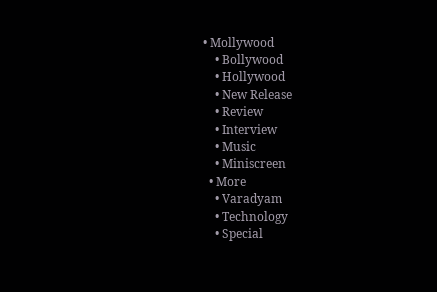• Mollywood
    • Bollywood
    • Hollywood
    • New Release
    • Review
    • Interview
    • Music
    • Miniscreen
  • More
    • Varadyam
    • Technology
    • Special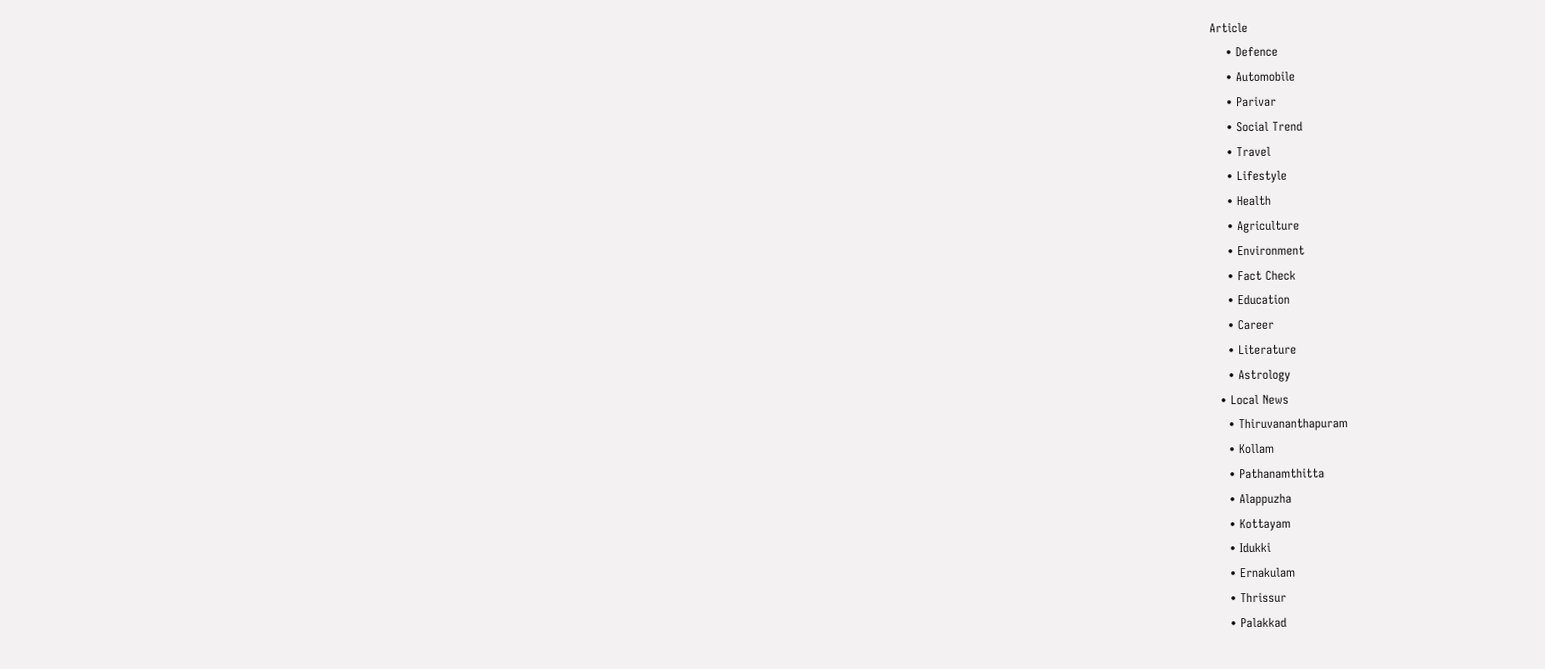Article
    • Defence
    • Automobile
    • Parivar
    • Social Trend
    • Travel
    • Lifestyle
    • Health
    • Agriculture
    • Environment
    • Fact Check
    • Education
    • Career
    • Literature
    • Astrology
  • Local News
    • Thiruvananthapuram
    • Kollam
    • Pathanamthitta
    • Alappuzha
    • Kottayam
    • Idukki
    • Ernakulam
    • Thrissur
    • Palakkad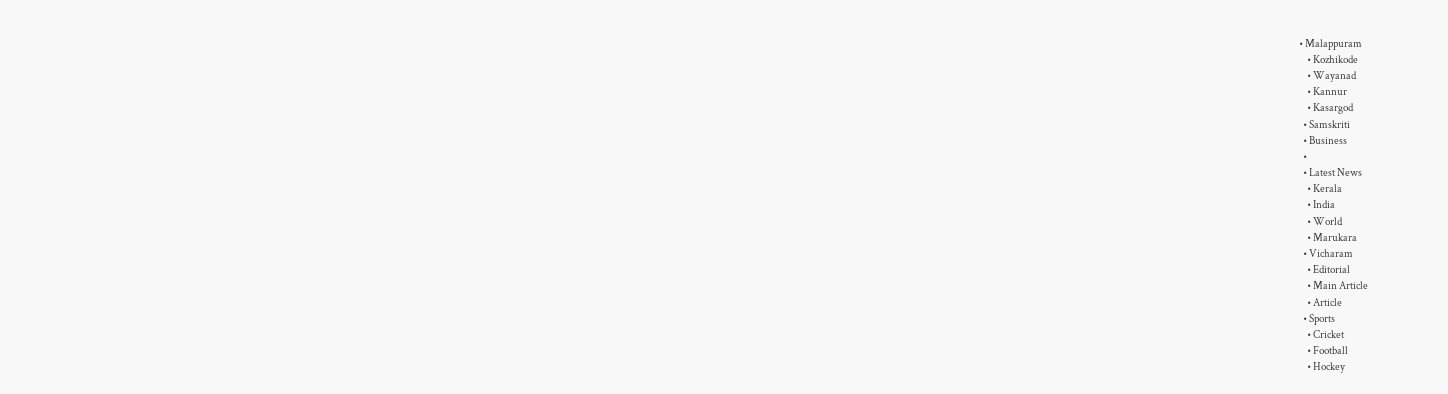• Malappuram
    • Kozhikode
    • Wayanad
    • Kannur
    • Kasargod
  • Samskriti
  • Business
  •
  • Latest News
    • Kerala
    • India
    • World
    • Marukara
  • Vicharam
    • Editorial
    • Main Article
    • Article
  • Sports
    • Cricket
    • Football
    • Hockey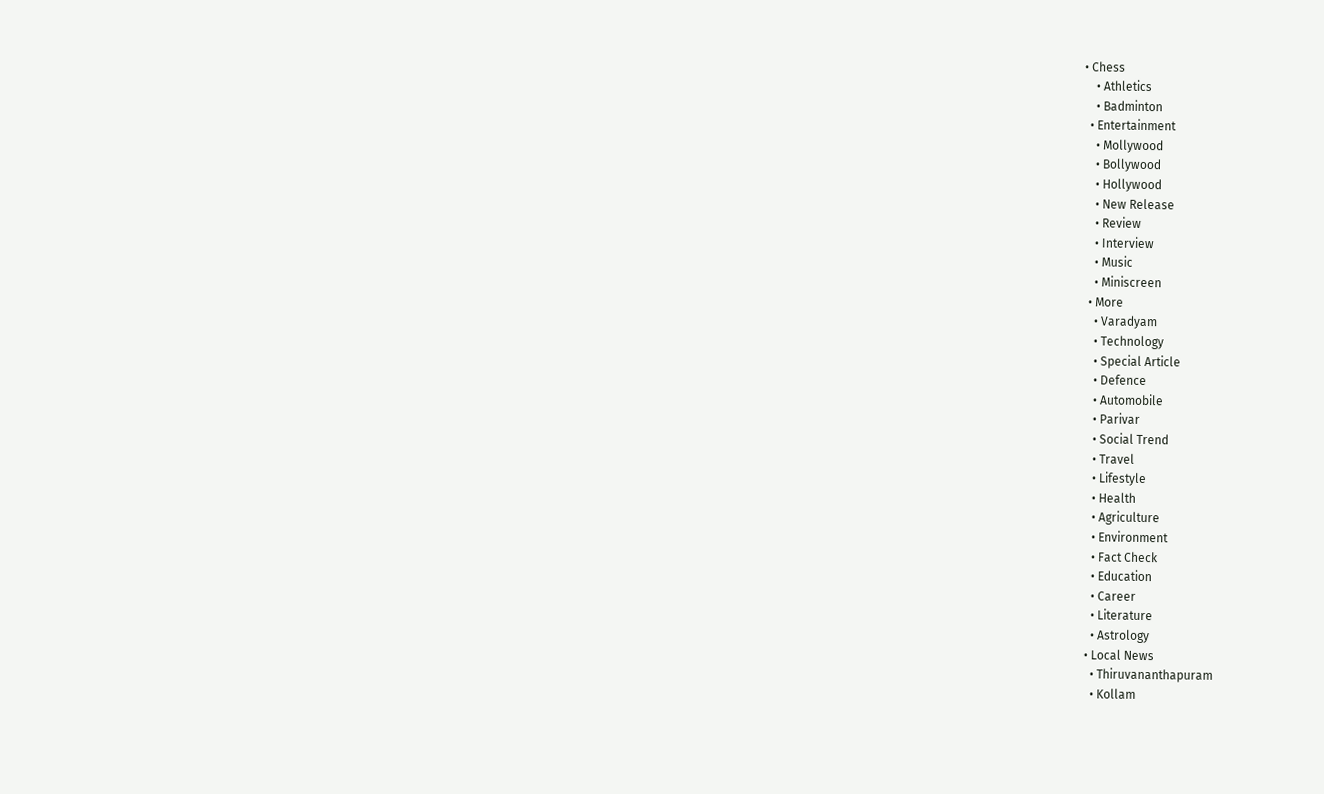• Chess
    • Athletics
    • Badminton
  • Entertainment
    • Mollywood
    • Bollywood
    • Hollywood
    • New Release
    • Review
    • Interview
    • Music
    • Miniscreen
  • More
    • Varadyam
    • Technology
    • Special Article
    • Defence
    • Automobile
    • Parivar
    • Social Trend
    • Travel
    • Lifestyle
    • Health
    • Agriculture
    • Environment
    • Fact Check
    • Education
    • Career
    • Literature
    • Astrology
  • Local News
    • Thiruvananthapuram
    • Kollam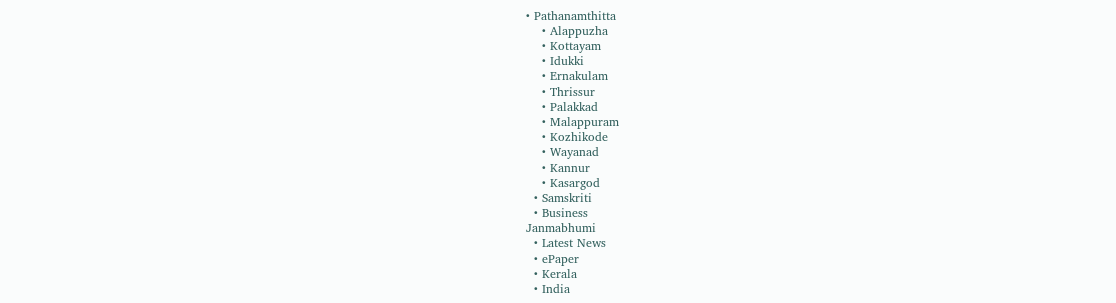• Pathanamthitta
    • Alappuzha
    • Kottayam
    • Idukki
    • Ernakulam
    • Thrissur
    • Palakkad
    • Malappuram
    • Kozhikode
    • Wayanad
    • Kannur
    • Kasargod
  • Samskriti
  • Business
Janmabhumi
  • Latest News
  • ePaper
  • Kerala
  • India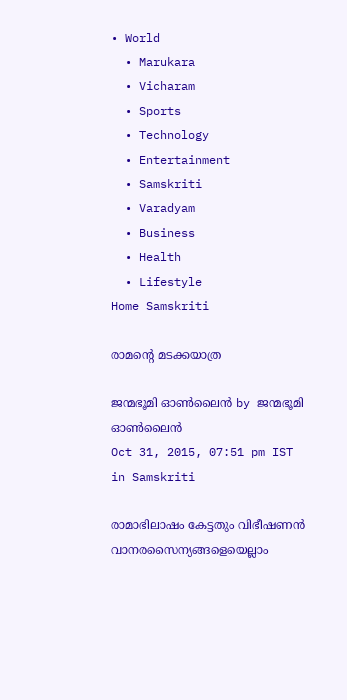• World
  • Marukara
  • Vicharam
  • Sports
  • Technology
  • Entertainment
  • Samskriti
  • Varadyam
  • Business
  • Health
  • Lifestyle
Home Samskriti

രാമന്റെ മടക്കയാത്ര

ജന്മഭൂമി ഓണ്‍ലൈന്‍ by ജന്മഭൂമി ഓണ്‍ലൈന്‍
Oct 31, 2015, 07:51 pm IST
in Samskriti

രാമാഭിലാഷം കേട്ടതും വിഭീഷണന്‍ വാനരസൈന്യങ്ങളെയെല്ലാം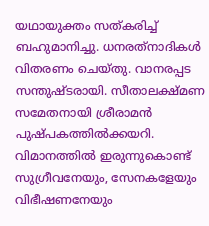യഥായുക്തം സത്കരിച്ച് ബഹുമാനിച്ചു. ധനരത്‌നാദികള്‍ വിതരണം ചെയ്തു. വാനരപ്പട സന്തുഷ്ടരായി. സീതാലക്ഷ്മണ സമേതനായി ശ്രീരാമന്‍ പുഷ്പകത്തില്‍ക്കയറി. വിമാനത്തില്‍ ഇരുന്നുകൊണ്ട് സുഗ്രീവനേയും, സേനകളേയും വിഭീഷണനേയും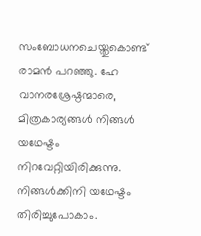സംബോധനചെയ്തുകൊണ്ട് രാമന്‍ പറഞ്ഞു. ഹേ വാനരശ്രേഷ്ഠന്മാരെ, മിത്രകാര്യങ്ങള്‍ നിങ്ങള്‍ യഥേഷ്ടം നിറവേറ്റിയിരിക്കുന്നു. നിങ്ങള്‍ക്കിനി യഥേഷ്ടം തിരിച്ചുപോകാം.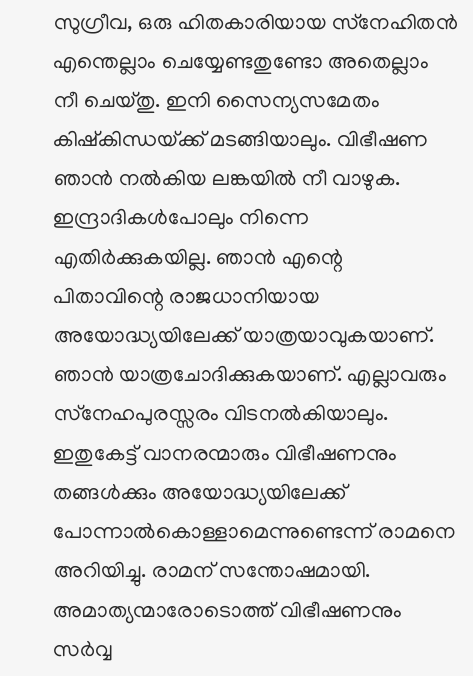സുഗ്രീവ, ഒരു ഹിതകാരിയായ സ്‌നേഹിതന്‍ എന്തെല്ലാം ചെയ്യേണ്ടതുണ്ടോ അതെല്ലാം നീ ചെയ്തു. ഇനി സൈന്യസമേതം കിഷ്‌കിന്ധയ്‌ക്ക് മടങ്ങിയാലും. വിഭീഷണ ഞാന്‍ നല്‍കിയ ലങ്കയില്‍ നീ വാഴുക. ഇന്ദ്രാദികള്‍പോലും നിന്നെ എതിര്‍ക്കുകയില്ല. ഞാന്‍ എന്റെ പിതാവിന്റെ രാജധാനിയായ അയോദ്ധ്യയിലേക്ക് യാത്രയാവുകയാണ്. ഞാന്‍ യാത്രചോദിക്കുകയാണ്. എല്ലാവരും സ്‌നേഹപുരസ്സരം വിടനല്‍കിയാലും. ഇതുകേട്ട് വാനരന്മാരും വിഭീഷണനും തങ്ങള്‍ക്കും അയോദ്ധ്യയിലേക്ക് പോന്നാല്‍കൊള്ളാമെന്നുണ്ടെന്ന് രാമനെ അറിയിച്ചു. രാമന് സന്തോഷമായി. അമാത്യന്മാരോടൊത്ത് വിഭീഷണനും സര്‍വ്വ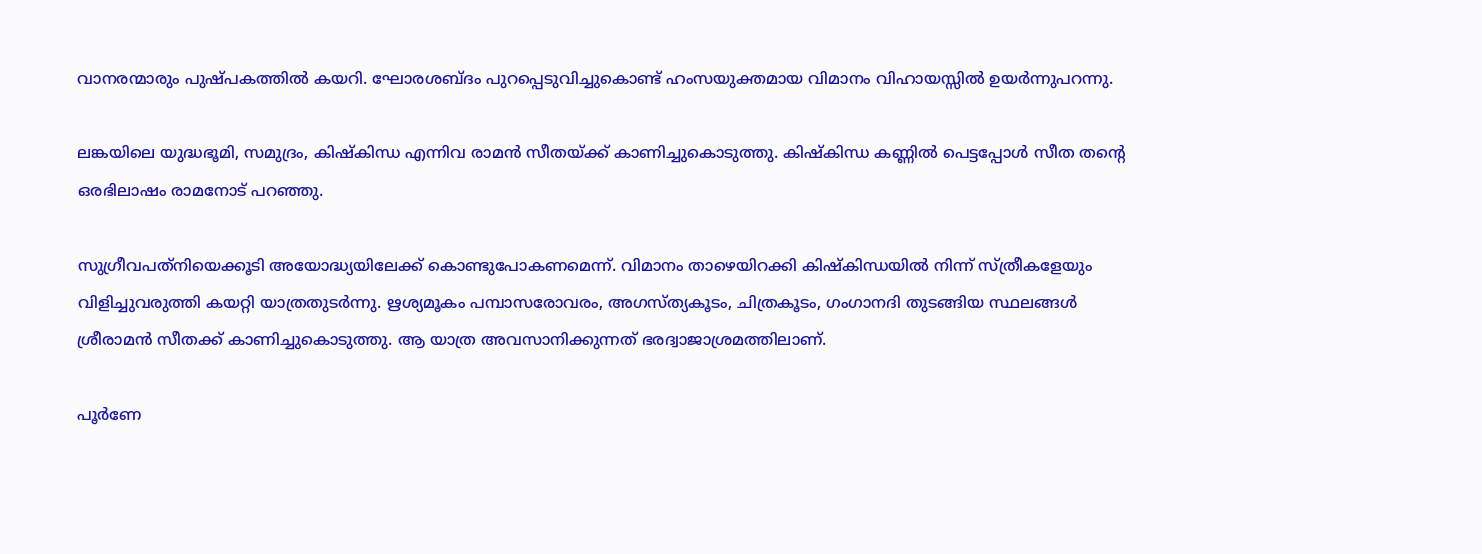വാനരന്മാരും പുഷ്പകത്തില്‍ കയറി. ഘോരശബ്ദം പുറപ്പെടുവിച്ചുകൊണ്ട് ഹംസയുക്തമായ വിമാനം വിഹായസ്സില്‍ ഉയര്‍ന്നുപറന്നു.

ലങ്കയിലെ യുദ്ധഭൂമി, സമുദ്രം, കിഷ്‌കിന്ധ എന്നിവ രാമന്‍ സീതയ്‌ക്ക് കാണിച്ചുകൊടുത്തു. കിഷ്‌കിന്ധ കണ്ണില്‍ പെട്ടപ്പോള്‍ സീത തന്റെ ഒരഭിലാഷം രാമനോട് പറഞ്ഞു.

സുഗ്രീവപത്‌നിയെക്കൂടി അയോദ്ധ്യയിലേക്ക് കൊണ്ടുപോകണമെന്ന്. വിമാനം താഴെയിറക്കി കിഷ്‌കിന്ധയില്‍ നിന്ന് സ്ത്രീകളേയും വിളിച്ചുവരുത്തി കയറ്റി യാത്രതുടര്‍ന്നു. ഋശ്യമൂകം പമ്പാസരോവരം, അഗസ്ത്യകൂടം, ചിത്രകൂടം, ഗംഗാനദി തുടങ്ങിയ സ്ഥലങ്ങള്‍ ശ്രീരാമന്‍ സീതക്ക് കാണിച്ചുകൊടുത്തു. ആ യാത്ര അവസാനിക്കുന്നത് ഭരദ്വാജാശ്രമത്തിലാണ്.

പൂര്‍ണേ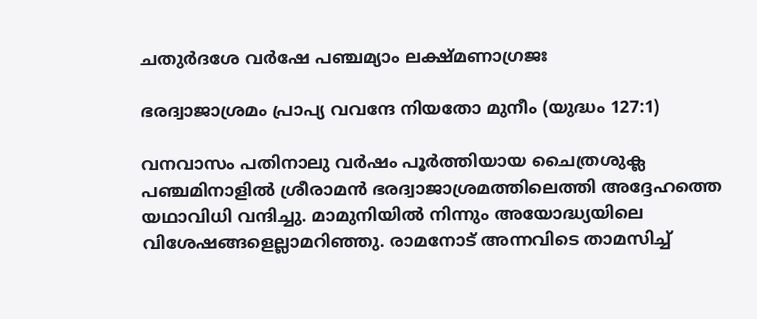ചതുര്‍ദശേ വര്‍ഷേ പഞ്ചമ്യാം ലക്ഷ്മണാഗ്രജഃ

ഭരദ്വാജാശ്രമം പ്രാപ്യ വവന്ദേ നിയതോ മുനീം (യുദ്ധം 127:1)

വനവാസം പതിനാലു വര്‍ഷം പൂര്‍ത്തിയായ ചൈത്രശുക്ല പഞ്ചമിനാളില്‍ ശ്രീരാമന്‍ ഭരദ്വാജാശ്രമത്തിലെത്തി അദ്ദേഹത്തെ യഥാവിധി വന്ദിച്ചു. മാമുനിയില്‍ നിന്നും അയോദ്ധ്യയിലെ വിശേഷങ്ങളെല്ലാമറിഞ്ഞു. രാമനോട് അന്നവിടെ താമസിച്ച്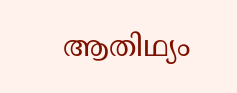ആതിഥ്യം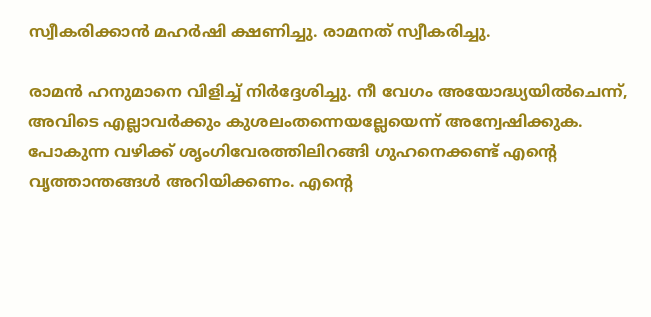സ്വീകരിക്കാന്‍ മഹര്‍ഷി ക്ഷണിച്ചു. രാമനത് സ്വീകരിച്ചു.

രാമന്‍ ഹനുമാനെ വിളിച്ച് നിര്‍ദ്ദേശിച്ചു. നീ വേഗം അയോദ്ധ്യയില്‍ചെന്ന്, അവിടെ എല്ലാവര്‍ക്കും കുശലംതന്നെയല്ലേയെന്ന് അന്വേഷിക്കുക. പോകുന്ന വഴിക്ക് ശൃംഗിവേരത്തിലിറങ്ങി ഗുഹനെക്കണ്ട് എന്റെ വൃത്താന്തങ്ങള്‍ അറിയിക്കണം. എന്റെ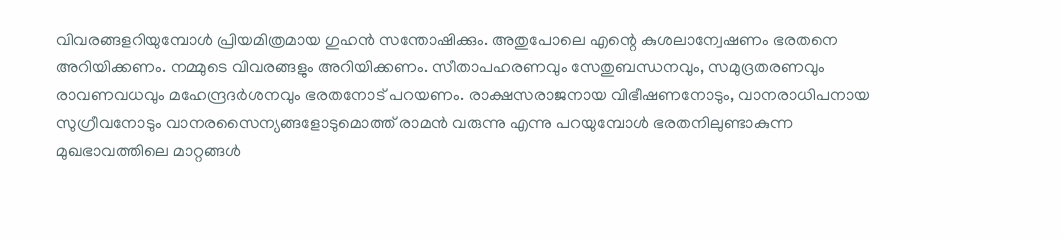വിവരങ്ങളറിയുമ്പോള്‍ പ്രിയമിത്രമായ ഗുഹന്‍ സന്തോഷിക്കും. അതുപോലെ എന്റെ കുശലാന്വേഷണം ഭരതനെ അറിയിക്കണം. നമ്മുടെ വിവരങ്ങളും അറിയിക്കണം. സീതാപഹരണവും സേതുബന്ധനവും, സമുദ്രതരണവും രാവണവധവും മഹേന്ദ്രദര്‍ശനവും ഭരതനോട് പറയണം. രാക്ഷസരാജനായ വിഭീഷണനോടും, വാനരാധിപനായ സുഗ്രീവനോടും വാനരസൈന്യങ്ങളോടുമൊത്ത് രാമന്‍ വരുന്നു എന്നു പറയുമ്പോള്‍ ഭരതനിലുണ്ടാകുന്ന മുഖഭാവത്തിലെ മാറ്റങ്ങള്‍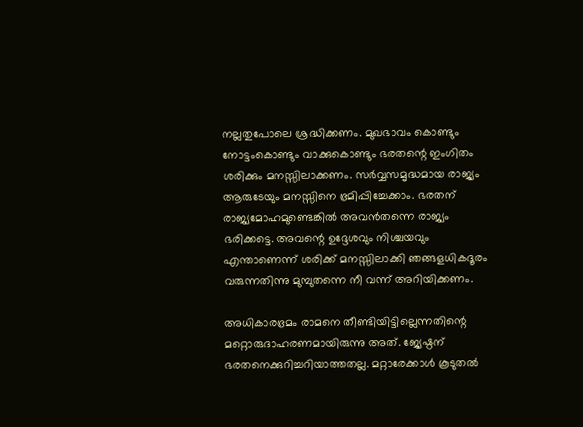നല്ലതുപോലെ ശ്രദ്ധിക്കണം. മുഖഭാവം കൊണ്ടും നോട്ടംകൊണ്ടും വാക്കുകൊണ്ടും ഭരതന്റെ ഇംഗിതം ശരിക്കും മനസ്സിലാക്കണം. സര്‍വ്വസമൃദ്ധമായ രാജ്യം ആരുടേയും മനസ്സിനെ ഭ്രമിപ്പിച്ചേക്കാം. ഭരതന് രാജ്യമോഹമുണ്ടെങ്കില്‍ അവന്‍തന്നെ രാജ്യം ഭരിക്കട്ടെ. അവന്റെ ഉദ്ദേശവും നിശ്ചയവും എന്താണെന്ന് ശരിക്ക് മനസ്സിലാക്കി ഞങ്ങളധികദൂരം വരുന്നതിന്നു മുമ്പുതന്നെ നീ വന്ന് അറിയിക്കണം.

അധികാരഭ്രമം രാമനെ തീണ്ടിയിട്ടില്ലെന്നതിന്റെ മറ്റൊരുദാഹരണമായിരുന്നു അത്. ജ്യേഷ്ഠന് ഭരതനെക്കുറിച്ചറിയാത്തതല്ല. മറ്റാരേക്കാള്‍ കൂടുതല്‍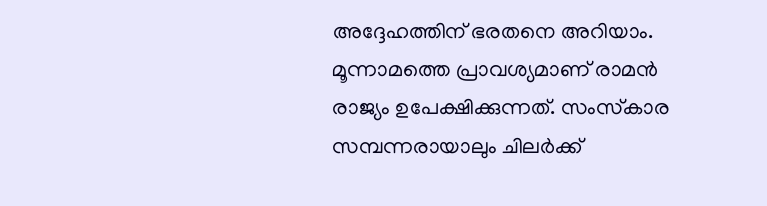അദ്ദേഹത്തിന് ഭരതനെ അറിയാം. മൂന്നാമത്തെ പ്രാവശ്യമാണ് രാമന്‍ രാജ്യം ഉപേക്ഷിക്കുന്നത്. സംസ്‌കാര സമ്പന്നരായാലും ചിലര്‍ക്ക്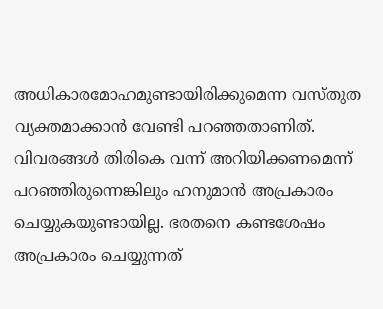അധികാരമോഹമുണ്ടായിരിക്കുമെന്ന വസ്തുത വ്യക്തമാക്കാന്‍ വേണ്ടി പറഞ്ഞതാണിത്. വിവരങ്ങള്‍ തിരികെ വന്ന് അറിയിക്കണമെന്ന് പറഞ്ഞിരുന്നെങ്കിലും ഹനുമാന്‍ അപ്രകാരം ചെയ്യുകയുണ്ടായില്ല. ഭരതനെ കണ്ടശേഷം അപ്രകാരം ചെയ്യുന്നത്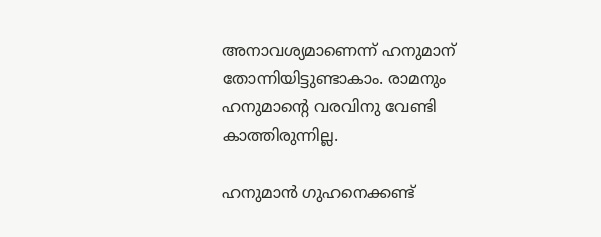അനാവശ്യമാണെന്ന് ഹനുമാന് തോന്നിയിട്ടുണ്ടാകാം. രാമനും ഹനുമാന്റെ വരവിനു വേണ്ടി കാത്തിരുന്നില്ല.

ഹനുമാന്‍ ഗുഹനെക്കണ്ട്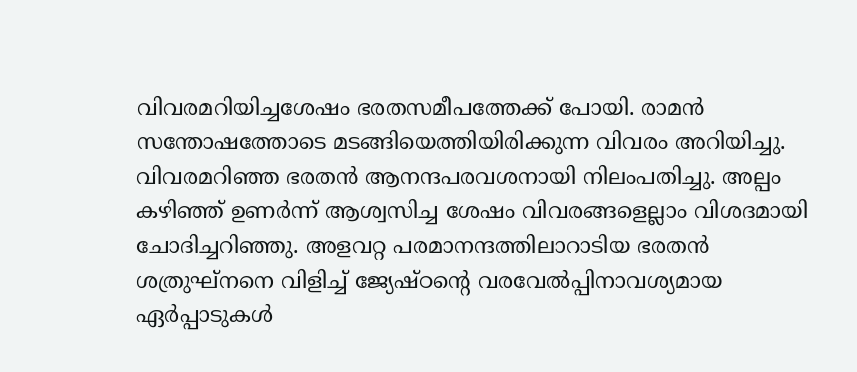വിവരമറിയിച്ചശേഷം ഭരതസമീപത്തേക്ക് പോയി. രാമന്‍ സന്തോഷത്തോടെ മടങ്ങിയെത്തിയിരിക്കുന്ന വിവരം അറിയിച്ചു. വിവരമറിഞ്ഞ ഭരതന്‍ ആനന്ദപരവശനായി നിലംപതിച്ചു. അല്പം കഴിഞ്ഞ് ഉണര്‍ന്ന് ആശ്വസിച്ച ശേഷം വിവരങ്ങളെല്ലാം വിശദമായി ചോദിച്ചറിഞ്ഞു. അളവറ്റ പരമാനന്ദത്തിലാറാടിയ ഭരതന്‍ ശത്രുഘ്‌നനെ വിളിച്ച് ജ്യേഷ്ഠന്റെ വരവേല്‍പ്പിനാവശ്യമായ ഏര്‍പ്പാടുകള്‍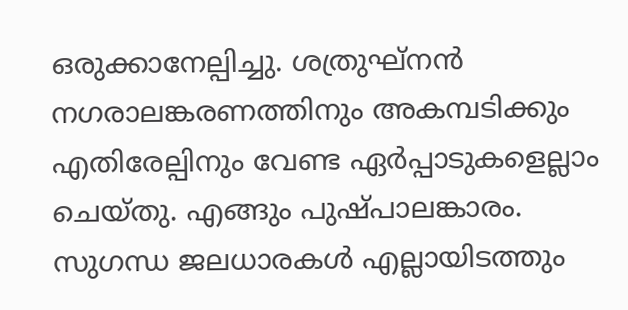ഒരുക്കാനേല്പിച്ചു. ശത്രുഘ്‌നന്‍ നഗരാലങ്കരണത്തിനും അകമ്പടിക്കും എതിരേല്പിനും വേണ്ട ഏര്‍പ്പാടുകളെല്ലാം ചെയ്തു. എങ്ങും പുഷ്പാലങ്കാരം. സുഗന്ധ ജലധാരകള്‍ എല്ലായിടത്തും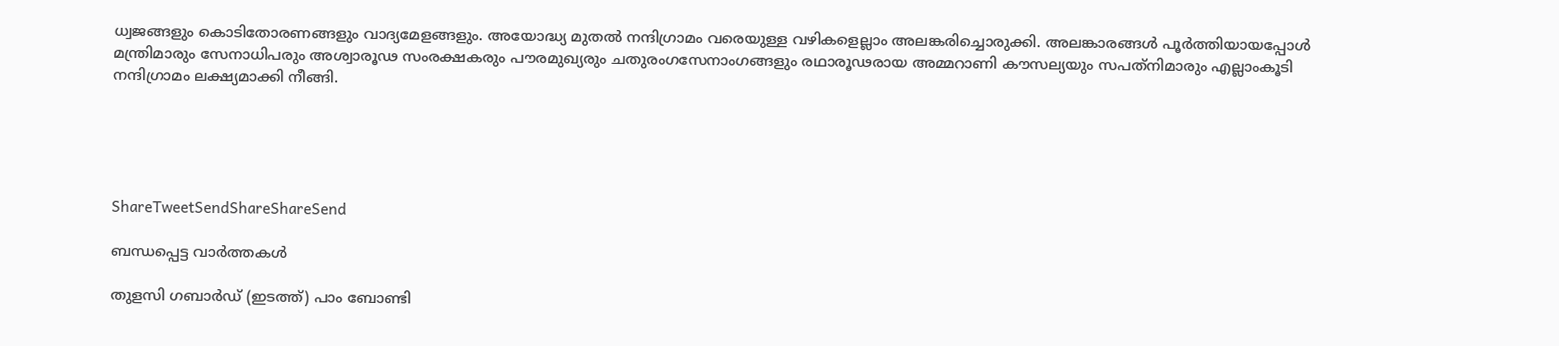ധ്വജങ്ങളും കൊടിതോരണങ്ങളും വാദ്യമേളങ്ങളും. അയോദ്ധ്യ മുതല്‍ നന്ദിഗ്രാമം വരെയുള്ള വഴികളെല്ലാം അലങ്കരിച്ചൊരുക്കി. അലങ്കാരങ്ങള്‍ പൂര്‍ത്തിയായപ്പോള്‍ മന്ത്രിമാരും സേനാധിപരും അശ്വാരൂഢ സംരക്ഷകരും പൗരമുഖ്യരും ചതുരംഗസേനാംഗങ്ങളും രഥാരൂഢരായ അമ്മറാണി കൗസല്യയും സപത്‌നിമാരും എല്ലാംകൂടി നന്ദിഗ്രാമം ലക്ഷ്യമാക്കി നീങ്ങി.





ShareTweetSendShareShareSend

ബന്ധപ്പെട്ട വാര്‍ത്തകള്‍

തുളസി ഗബാര്‍ഡ് (ഇടത്ത്) പാം ബോണ്ടി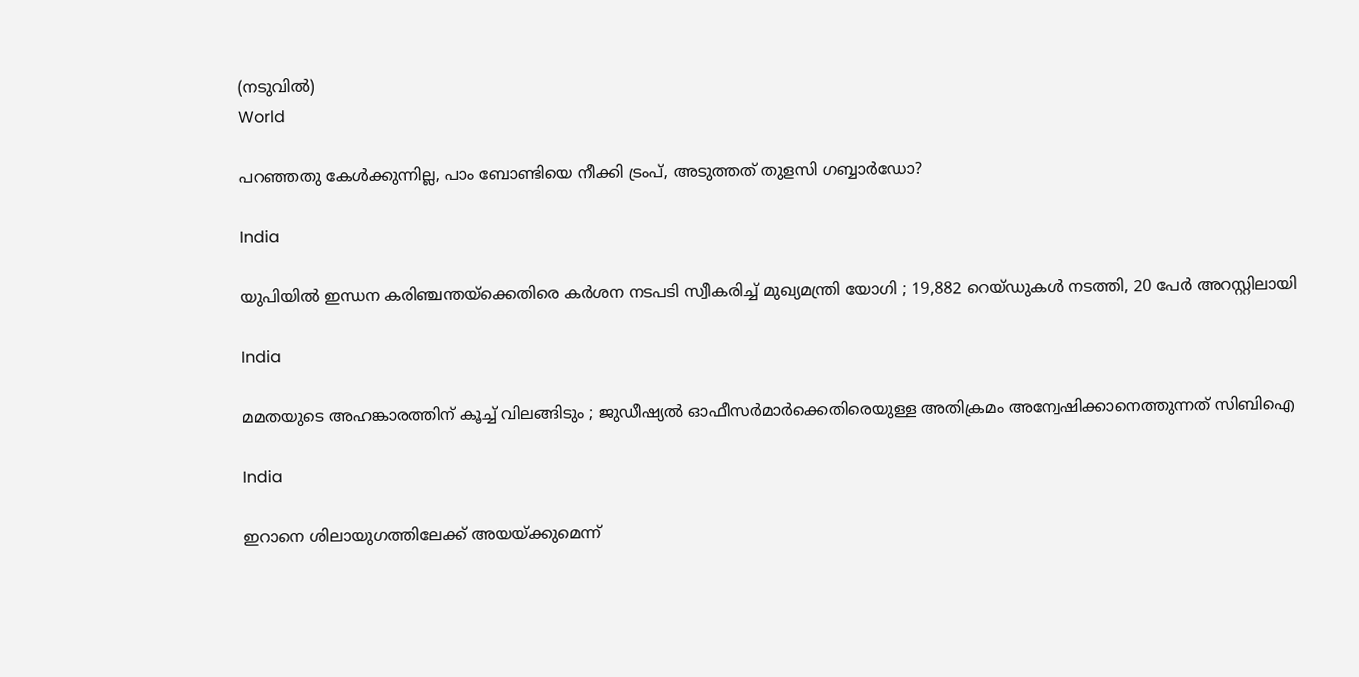(നടുവില്‍)
World

പറഞ്ഞതു കേള്‍ക്കുന്നില്ല, പാം ബോണ്ടിയെ നീക്കി ട്രംപ്, അടുത്തത് തുളസി ഗബ്ബാര്‍ഡോ?

India

യുപിയിൽ ഇന്ധന കരിഞ്ചന്തയ്‌ക്കെതിരെ കർശന നടപടി സ്വീകരിച്ച് മുഖ്യമന്ത്രി യോഗി ; 19,882 റെയ്ഡുകൾ നടത്തി, 20 പേർ അറസ്റ്റിലായി

India

മമതയുടെ അഹങ്കാരത്തിന് കൂച്ച് വിലങ്ങിടും ; ജുഡീഷ്യൽ ഓഫീസർമാർക്കെതിരെയുള്ള അതിക്രമം അന്വേഷിക്കാനെത്തുന്നത് സിബിഐ

India

ഇറാനെ ശിലായുഗത്തിലേക്ക് അയയ്‌ക്കുമെന്ന്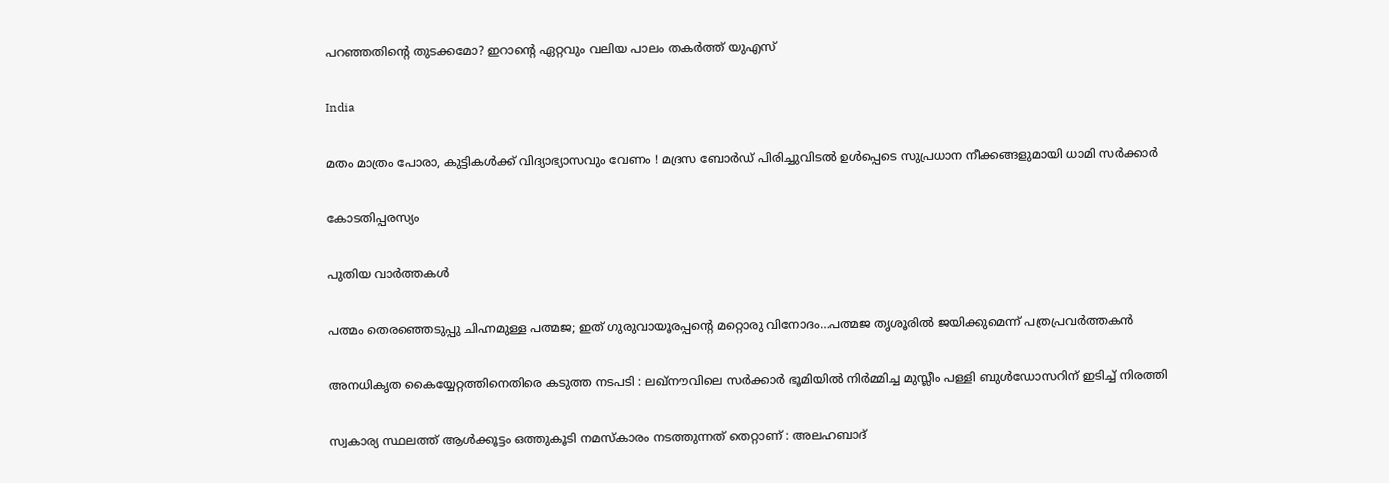പറഞ്ഞതിന്റെ തുടക്കമോ? ഇറാന്റെ ഏറ്റവും വലിയ പാലം തകര്‍ത്ത് യുഎസ്

India

മതം മാത്രം പോരാ, കുട്ടികൾക്ക് വിദ്യാഭ്യാസവും വേണം ! മദ്രസ ബോർഡ് പിരിച്ചുവിടൽ ഉൾപ്പെടെ സുപ്രധാന നീക്കങ്ങളുമായി ധാമി സർക്കാർ

കോടതിപ്പരസ്യം

പുതിയ വാര്‍ത്തകള്‍

പത്മം തെരഞ്ഞെടുപ്പു ചിഹ്നമുള്ള പത്മജ; ഇത് ഗുരുവായൂരപ്പന്റെ മറ്റൊരു വിനോദം…പത്മജ തൃശൂരില്‍ ജയിക്കുമെന്ന് പത്രപ്രവര്‍ത്തകന്‍

അനധികൃത കൈയ്യേറ്റത്തിനെതിരെ കടുത്ത നടപടി : ലഖ്‌നൗവിലെ സർക്കാർ ഭൂമിയിൽ നിർമ്മിച്ച മുസ്ലീം പള്ളി ബുൾഡോസറിന് ഇടിച്ച് നിരത്തി

സ്വകാര്യ സ്ഥലത്ത് ആൾക്കൂട്ടം ഒത്തുകൂടി നമസ്‌കാരം നടത്തുന്നത് തെറ്റാണ് : അലഹബാദ്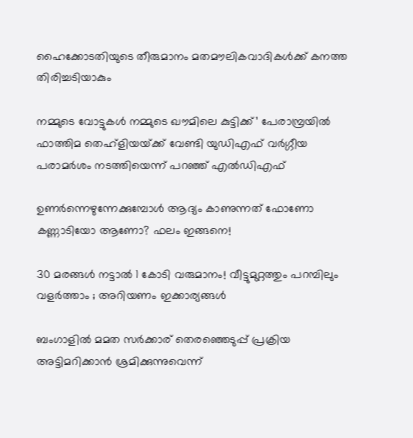ഹൈക്കോടതിയുടെ തീരുമാനം മതമൗലികവാദികൾക്ക് കനത്ത തിരിച്ചടിയാകും

നമ്മുടെ വോട്ടുകള്‍ നമ്മുടെ ഖൗമിലെ കുട്ടിക്ക്’ പേരാമ്പ്രയില്‍ ഫാത്തിമ തെഹ്ളിയയ്‌ക്ക് വേണ്ടി യുഡിഎഫ് വര്‍ഗ്ഗീയ പരാമര്‍ശം നടത്തിയെന്ന് പറഞ്ഞ് എല്‍ഡിഎഫ്

ഉണർന്നെഴുന്നേക്കുമ്പോൾ ആദ്യം കാണുന്നത് ഫോണോ കണ്ണാടിയോ ആണോ? ഫലം ഇങ്ങനെ!

30 മരങ്ങൾ നട്ടാൽ 1 കോടി വരുമാനം! വീട്ടുമുറ്റത്തും പറമ്പിലും വളർത്താം ; അറിയണം ഇക്കാര്യങ്ങൾ

ബംഗാളില്‍ മമത സര്‍ക്കാര‍് തെരഞ്ഞെടുപ്പ് പ്രക്രിയ അട്ടിമറിക്കാന്‍ ശ്രമിക്കുന്നുവെന്ന്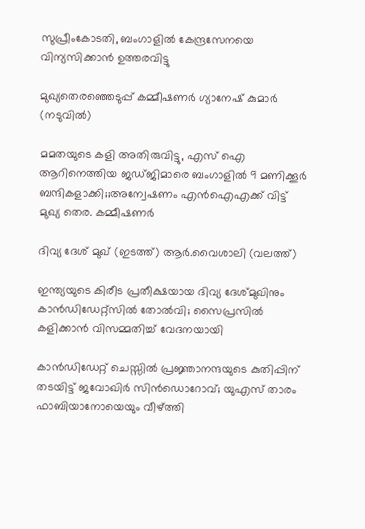സുപ്രീംകോടതി, ബംഗാളില്‍ കേന്ദ്രസേനയെ വിന്യസിക്കാന്‍ ഉത്തരവിട്ടു

മുഖ്യതെരഞ്ഞെടുപ്പ് കമ്മീഷണര്‍ ഗ്യാനേഷ് കുമാര്‍ (നടുവില്‍)

മമതയുടെ കളി അതിരുവിട്ടു, എസ് ഐ ആറിനെത്തിയ ജഡ്ജിമാരെ ബംഗാളില്‍ 9 മണിക്കൂര്‍ ബന്ദികളാക്കി;;അന്വേഷണം എൻഐഎക്ക് വിട്ട് മുഖ്യ തെര. കമ്മീഷണര്‍

ദിവ്യ ദേശ് മുഖ് (ഇടത്ത്) ആര്‍.വൈശാലി (വലത്ത്)

ഇന്ത്യയുടെ കിരീട പ്രതീക്ഷയായ ദിവ്യ ദേശ്മുഖിനും കാന്‍ഡിഡേറ്റ്സില്‍ തോല്‍വി; സൈപ്രസില്‍ കളിക്കാന്‍ വിസമ്മതിച്ച് വേദനയായി

കാന്‍ഡിഡേറ്റ് ചെസ്സില്‍ പ്രജ്ഞാനന്ദയുടെ കുതിപ്പിന് തടയിട്ട് ജവോഖിര്‍ സിന്‍ഡൊറോവ്; യുഎസ് താരം ഫാബിയാനോയെയും വീഴ്‌ത്തി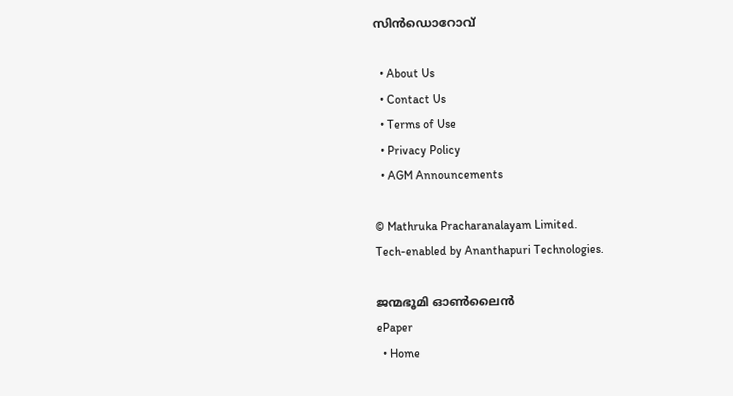സിന്‍ഡൊറോവ്

  • About Us
  • Contact Us
  • Terms of Use
  • Privacy Policy
  • AGM Announcements

© Mathruka Pracharanalayam Limited.
Tech-enabled by Ananthapuri Technologies.

ജന്മഭൂമി ഓണ്‍ലൈന്‍
ePaper
  • Home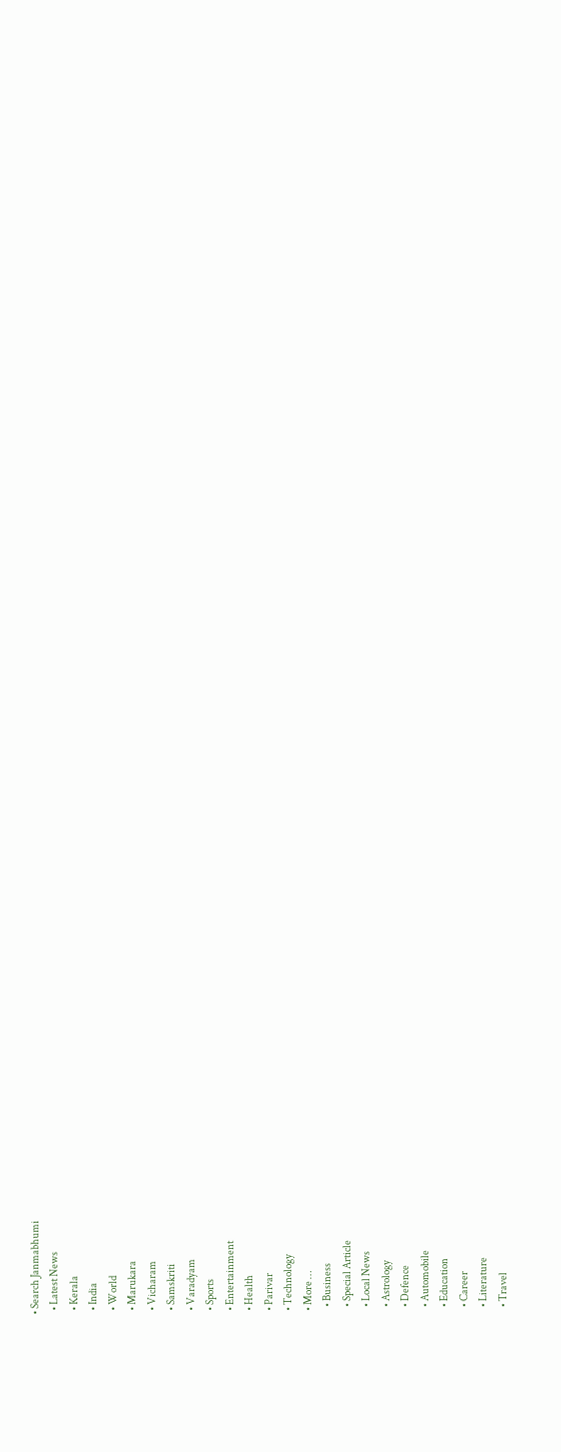• Search Janmabhumi
  • Latest News
  • Kerala
  • India
  • World
  • Marukara
  • Vicharam
  • Samskriti
  • Varadyam
  • Sports
  • Entertainment
  • Health
  • Parivar
  • Technology
  • More …
    • Business
    • Special Article
    • Local News
    • Astrology
    • Defence
    • Automobile
    • Education
    • Career
    • Literature
    • Travel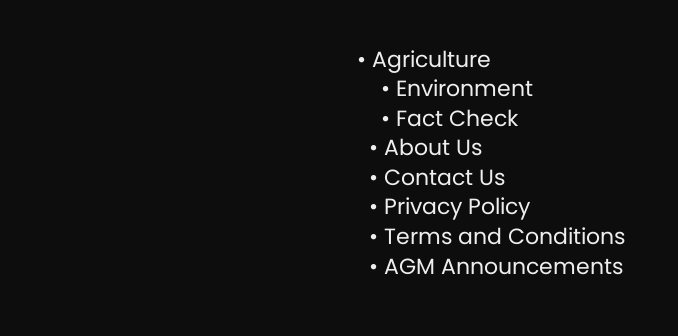• Agriculture
    • Environment
    • Fact Check
  • About Us
  • Contact Us
  • Privacy Policy
  • Terms and Conditions
  • AGM Announcements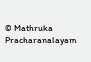© Mathruka Pracharanalayam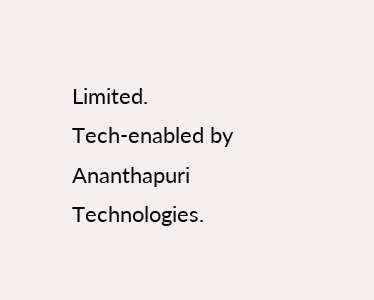Limited.
Tech-enabled by Ananthapuri Technologies.